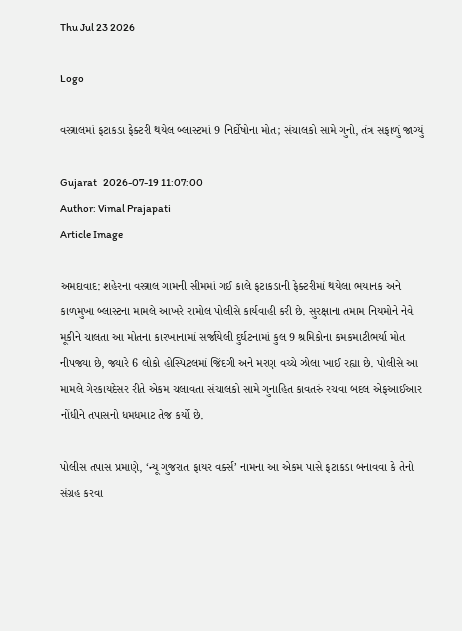Thu Jul 23 2026

Logo

વસ્ત્રાલમાં ફટાકડા ફેક્ટરી થયેલ બ્લાસ્ટમાં 9 નિર્દોષોના મોત; સંચાલકો સામે ગુનો, તંત્ર સફાળું જાગ્યું

Gujarat   2026-07-19 11:07:00
Author: Vimal Prajapati
Article Image

અમદાવાદ: શહેરના વસ્ત્રાલ ગામની સીમમાં ગઈ કાલે ફટાકડાની ફેક્ટરીમાં થયેલા ભયાનક અને કાળમુખા બ્લાસ્ટના મામલે આખરે રામોલ પોલીસે કાર્યવાહી કરી છે. સુરક્ષાના તમામ નિયમોને નેવે મૂકીને ચાલતા આ મોતના કારખાનામાં સર્જાયેલી દુર્ઘટનામાં કુલ 9 શ્રમિકોના કમકમાટીભર્યા મોત નીપજ્યા છે, જ્યારે 6 લોકો હોસ્પિટલમાં જિંદગી અને મરણ વચ્ચે ઝોલા ખાઈ રહ્યા છે. પોલીસે આ મામલે ગેરકાયદેસર રીતે એકમ ચલાવતા સંચાલકો સામે ગુનાહિત કાવતરું રચવા બદલ એફઆઈઆર નોંધીને તપાસનો ધમધમાટ તેજ કર્યો છે.

પોલીસ તપાસ પ્રમાણે, ‘ન્યૂ ગુજરાત ફાયર વર્ક્સ’ નામના આ એકમ પાસે ફટાકડા બનાવવા કે તેનો સંગ્રહ કરવા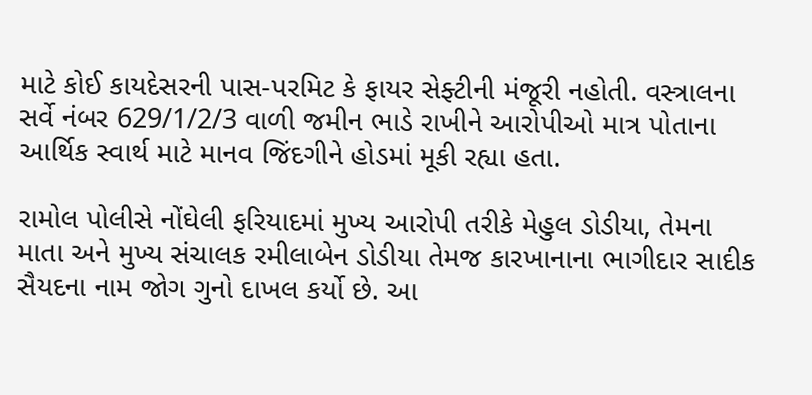માટે કોઈ કાયદેસરની પાસ-પરમિટ કે ફાયર સેફ્ટીની મંજૂરી નહોતી. વસ્ત્રાલના સર્વે નંબર 629/1/2/3 વાળી જમીન ભાડે રાખીને આરોપીઓ માત્ર પોતાના આર્થિક સ્વાર્થ માટે માનવ જિંદગીને હોડમાં મૂકી રહ્યા હતા.

રામોલ પોલીસે નોંઘેલી ફરિયાદમાં મુખ્ય આરોપી તરીકે મેહુલ ડોડીયા, તેમના માતા અને મુખ્ય સંચાલક રમીલાબેન ડોડીયા તેમજ કારખાનાના ભાગીદાર સાદીક સૈયદના નામ જોગ ગુનો દાખલ કર્યો છે. આ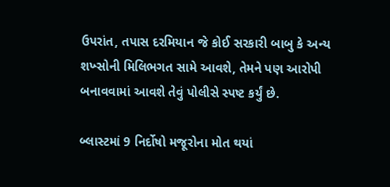ઉપરાંત, તપાસ દરમિયાન જે કોઈ સરકારી બાબુ કે અન્ય શખ્સોની મિલિભગત સામે આવશે, તેમને પણ આરોપી બનાવવામાં આવશે તેવું પોલીસે સ્પષ્ટ કર્યું છે.

બ્લાસ્ટમાં 9 નિર્દોષો મજૂરોના મોત થયાં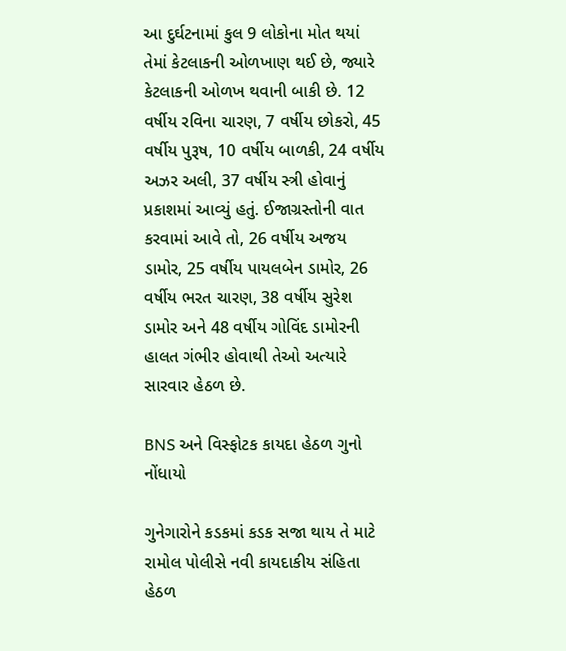આ દુર્ઘટનામાં કુલ 9 લોકોના મોત થયાં તેમાં કેટલાકની ઓળખાણ થઈ છે, જ્યારે કેટલાકની ઓળખ થવાની બાકી છે. 12 વર્ષીય રવિના ચારણ, 7 વર્ષીય છોકરો, 45 વર્ષીય પુરૂષ, 10 વર્ષીય બાળકી, 24 વર્ષીય અઝર અલી, 37 વર્ષીય સ્ત્રી હોવાનું પ્રકાશમાં આવ્યું હતું. ઈજાગ્રસ્તોની વાત કરવામાં આવે તો, 26 વર્ષીય અજય ડામોર, 25 વર્ષીય પાયલબેન ડામોર, 26 વર્ષીય ભરત ચારણ, 38 વર્ષીય સુરેશ ડામોર અને 48 વર્ષીય ગોવિંદ ડામોરની હાલત ગંભીર હોવાથી તેઓ અત્યારે સારવાર હેઠળ છે.

BNS અને વિસ્ફોટક કાયદા હેઠળ ગુનો નોંધાયો

ગુનેગારોને કડકમાં કડક સજા થાય તે માટે રામોલ પોલીસે નવી કાયદાકીય સંહિતા હેઠળ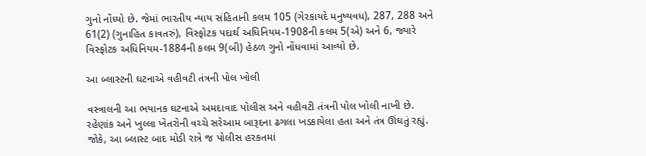ગુનો નોંધ્યો છે. જેમાં ભારતીય ન્યાય સંહિતાની કલમ 105 (ગેરકાયદે મનુષ્યવધ), 287, 288 અને 61(2) (ગુનાહિત કાવતરું), વિસ્ફોટક પદાર્થ અધિનિયમ-1908ની કલમ 5(એ) અને 6, જ્યારે વિસ્ફોટક અધિનિયમ-1884ની કલમ 9(બી) હેઠળ ગુનો નોંધવામાં આવ્યો છે.

આ બ્લાસ્ટની ઘટનાએ વહીવટી તંત્રની પોલ ખોલી

વસ્ત્રાલની આ ભયાનક ઘટનાએ અમદાવાદ પોલીસ અને વહીવટી તંત્રની પોલ ખોલી નાખી છે. રહેણાંક અને ખુલ્લા ખેતરોની વચ્ચે સરેઆમ બારૂદના ઢગલા ખડકાયેલા હતા અને તંત્ર ઊંઘતું રહ્યું. જોકે, આ બ્લાસ્ટ બાદ મોડી રાત્રે જ પોલીસ હરકતમાં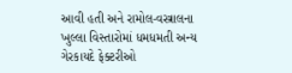આવી હતી અને રામોલ-વસ્ત્રાલના ખુલ્લા વિસ્તારોમાં ધમધમતી અન્ય ગેરકાયદે ફેક્ટરીઓ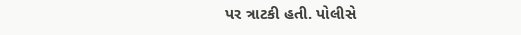પર ત્રાટકી હતી. પોલીસે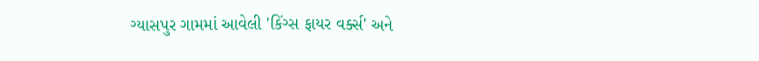ગ્યાસપુર ગામમાં આવેલી 'કિંગ્સ ફાયર વર્ક્સ' અને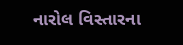નારોલ વિસ્તારના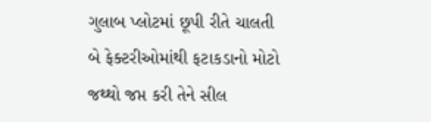ગુલાબ પ્લોટમાં છૂપી રીતે ચાલતી બે ફેક્ટરીઓમાંથી ફટાકડાનો મોટો જથ્થો જપ્ત કરી તેને સીલ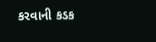કરવાની કડક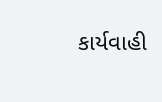કાર્યવાહી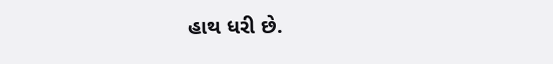હાથ ધરી છે.